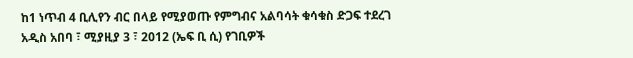ከ1 ነጥብ 4 ቢሊየን ብር በላይ የሚያወጡ የምግብና አልባሳት ቁሳቁስ ድጋፍ ተደረገ
አዲስ አበባ ፣ ሚያዚያ 3 ፣ 2012 (ኤፍ ቢ ሲ) የገቢዎች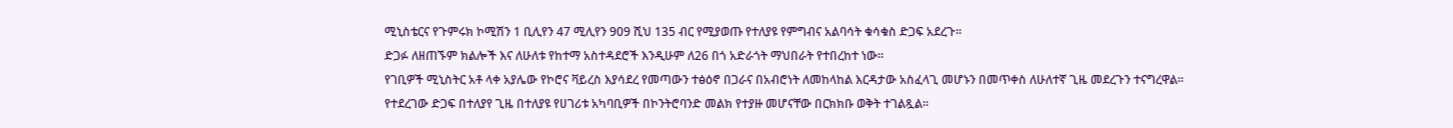ሚኒስቴርና የጉምሩክ ኮሚሽን 1 ቢሊየን 47 ሚሊየን 909 ሺህ 135 ብር የሚያወጡ የተለያዩ የምግብና አልባሳት ቁሳቁስ ድጋፍ አደረጉ።
ድጋፉ ለዘጠኙም ክልሎች እና ለሁለቱ የከተማ አስተዳደሮች እንዲሁም ለ26 በጎ አድራጎት ማህበራት የተበረከተ ነው።
የገቢዎች ሚኒስትር አቶ ላቀ አያሌው የኮሮና ቫይረስ እያሳደረ የመጣውን ተፅዕኖ በጋራና በአብሮነት ለመከላከል እርዳታው አስፈላጊ መሆኑን በመጥቀስ ለሁለተኛ ጊዜ መደረጉን ተናግረዋል።
የተደረገው ድጋፍ በተለያየ ጊዜ በተለያዩ የሀገሪቱ አካባቢዎች በኮንትሮባንድ መልክ የተያዙ መሆናቸው በርክክቡ ወቅት ተገልጿል።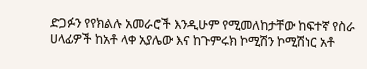ድጋፉን የየክልሉ አመራሮች እንዲሁም የሚመለከታቸው ከፍተኛ የስራ ሀላፊዎች ከአቶ ላቀ አያሌው እና ከጉምሩክ ኮሚሽን ኮሚሽነር አቶ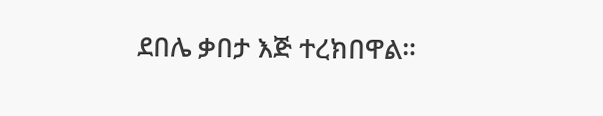ደበሌ ቃበታ እጅ ተረክበዋል።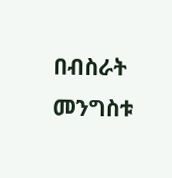በብስራት መንግስቱ